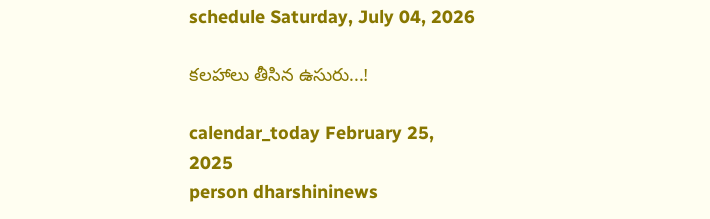schedule Saturday, July 04, 2026

కలహాలు తీసిన ఉసురు...!

calendar_today February 25, 2025
person dharshininews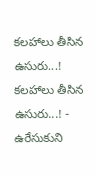కలహాలు తీసిన ఉసురు...!
కలహాలు తీసిన ఉసురు...! - ఉరేసుకుని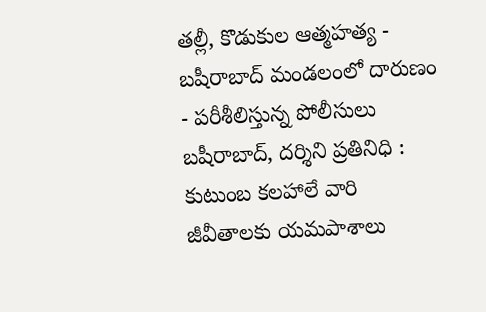తల్లీ, కొడుకుల ఆత్మహత్య - బషీరాబాద్‌ మండలంలో దారుణం - పరీశీలిస్తున్న పోలీసులు బషీరాబాద్‌, దర్శిని ప్రతినిధి : కుటుంబ కలహాలే వారి జీవీతాలకు యమపాశాలు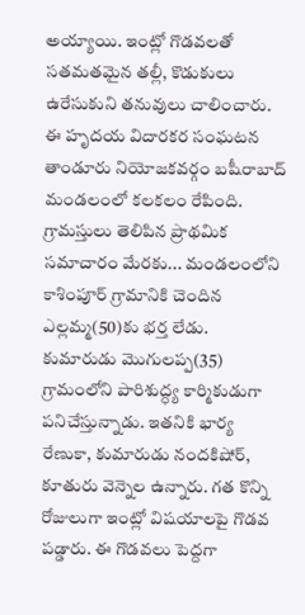అయ్యాయి. ఇంట్లో గొడవలతో సతమతమైన తల్లీ, కొడుకులు ఉరేసుకుని తనువులు చాలించారు. ఈ హృదయ విదారకర సంఘటన తాండూరు నియోజకవర్గం బషీరాబాద్‌ మండలంలో కలకలం రేపింది. గ్రామస్తులు తెలిపిన ప్రాథమిక సమాచారం మేరకు... మండలంలోని కాశింపూర్‌ గ్రామానికి చెందిన ఎల్లమ్మ(50)కు భర్త లేడు. కుమారుడు మొగులప్ప(35) గ్రామంలోని పారిశుద్ధ్య కార్మికుడుగా పనిచేస్తున్నాడు. ఇతనికి భార్య రేణుకా, కుమారుడు నందకిషోర్, కూతురు వెన్నెల ఉన్నారు. గత కొన్ని రోజులుగా ఇంట్లో విషయాలపై గొడవ పడ్డారు. ఈ గొడవలు పెద్దగా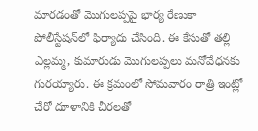మారడంతో మొగులప్పపై భార్య రేణుకా పోలీస్టేషన్‌లో ఫిర్యాదు చేసింది. ఈ కేసుతో తల్లి ఎల్లమ్మ, కుమారుడు మొగులప్పలు మనోవేధనకు గురయ్యారు. ఈ క్రమంలో సోమవారం రాత్రి ఇంట్లో చేరో దూళానికి చీరలతో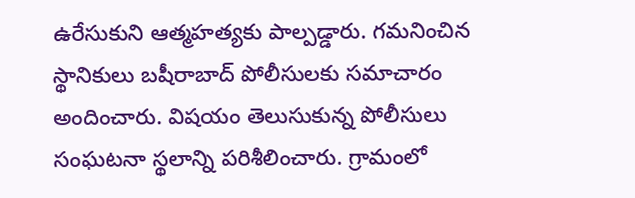ఉరేసుకుని ఆత్మహత్యకు పాల్పడ్డారు. గమనించిన స్థానికులు బషీరాబాద్ పోలీసులకు సమాచారం అందించారు. విషయం తెలుసుకున్న పోలీసులు సంఘటనా స్థలాన్ని పరిశీలించారు. గ్రామంలో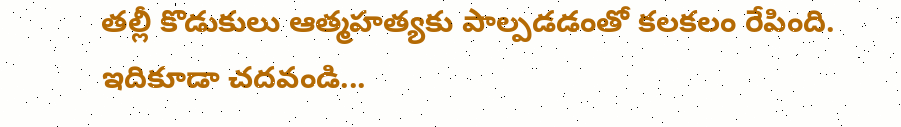తల్లీ కొడుకులు ఆత్మహత్యకు పాల్పడడంతో కలకలం రేపింది. ఇదికూడా చదవండి...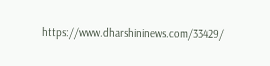https://www.dharshininews.com/33429/